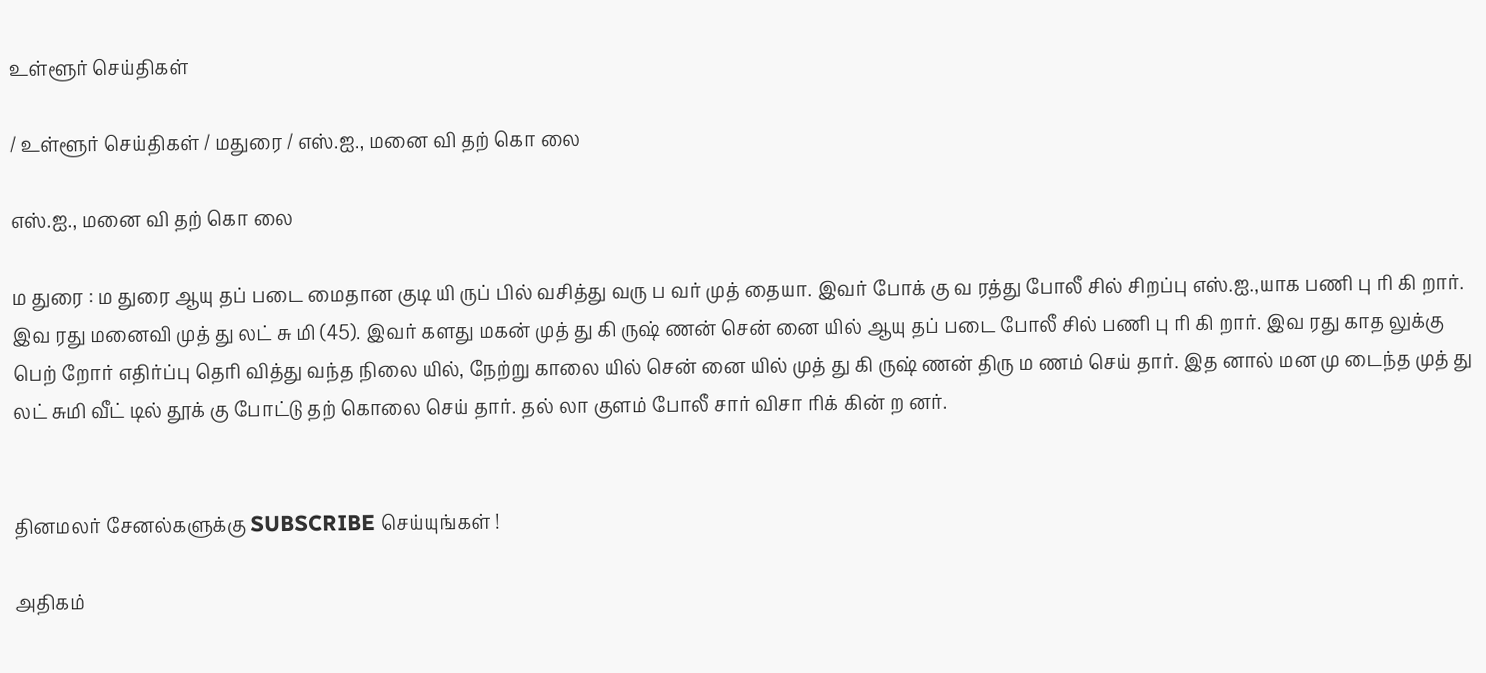உள்ளூர் செய்திகள்

/ உள்ளூர் செய்திகள் / மதுரை / எஸ்.ஐ., மனை வி தற் கொ லை

எஸ்.ஐ., மனை வி தற் கொ லை

ம துரை : ம துரை ஆயு தப் படை மைதான குடி யி ருப் பில் வசித்து வரு ப வர் முத் தையா. இவர் போக் கு வ ரத்து போலீ சில் சிறப்பு எஸ்.ஐ.,யாக பணி பு ரி கி றார். இவ ரது மனைவி முத் து லட் சு மி (45). இவர் களது மகன் முத் து கி ருஷ் ணன் சென் னை யில் ஆயு தப் படை போலீ சில் பணி பு ரி கி றார். இவ ரது காத லுக்கு பெற் றோர் எதிர்ப்பு தெரி வித்து வந்த நிலை யில், நேற்று காலை யில் சென் னை யில் முத் து கி ருஷ் ணன் திரு ம ணம் செய் தார். இத னால் மன மு டைந்த முத் து லட் சுமி வீட் டில் தூக் கு போட்டு தற் கொலை செய் தார். தல் லா குளம் போலீ சார் விசா ரிக் கின் ற னர்.


தினமலர் சேனல்களுக்கு SUBSCRIBE செய்யுங்கள் !

அதிகம்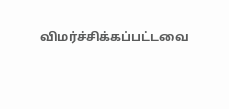விமர்ச்சிக்கப்பட்டவை